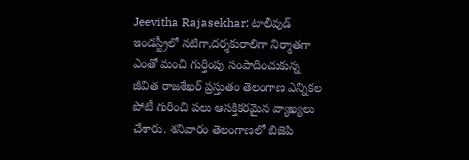Jeevitha Rajasekhar: టాలీవుడ్ ఇండస్ట్రీలో నటిగా,దర్శకురాలిగా నిర్మాతగా ఎంతో మంచి గుర్తింపు సంపాదించుకున్న జీవిత రాజశేఖర్ ప్రస్తుతం తెలంగాణ ఎన్నికల పోటీ గురించి పలు ఆసక్తికరమైన వ్యాఖ్యలు చేశారు. శనివారం తెలంగాణలో బిజెపి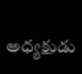అధ్యక్షుడు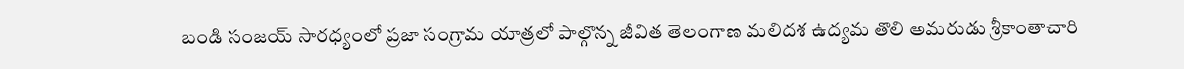బండి సంజయ్ సారధ్యంలో ప్రజా సంగ్రామ యాత్రలో పాల్గొన్న జీవిత తెలంగాణ మలిదశ ఉద్యమ తొలి అమరుడు శ్రీకాంతాచారి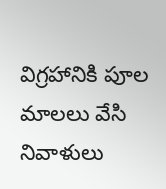విగ్రహానికి పూల మాలలు వేసి నివాళులు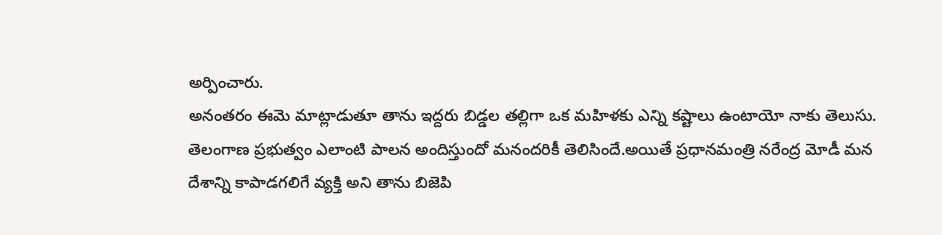అర్పించారు.
అనంతరం ఈమె మాట్లాడుతూ తాను ఇద్దరు బిడ్డల తల్లిగా ఒక మహిళకు ఎన్ని కష్టాలు ఉంటాయో నాకు తెలుసు. తెలంగాణ ప్రభుత్వం ఎలాంటి పాలన అందిస్తుందో మనందరికీ తెలిసిందే.అయితే ప్రధానమంత్రి నరేంద్ర మోడీ మన దేశాన్ని కాపాడగలిగే వ్యక్తి అని తాను బిజెపి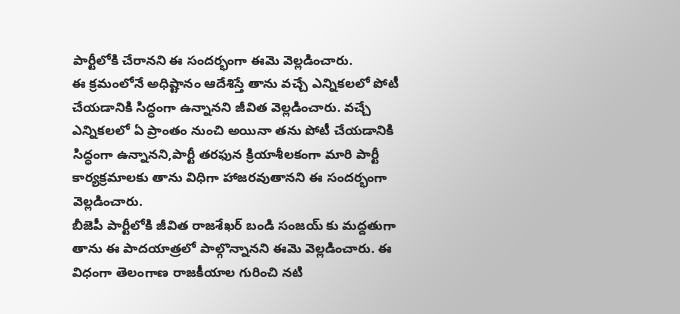పార్టీలోకి చేరానని ఈ సందర్భంగా ఈమె వెల్లడించారు.
ఈ క్రమంలోనే అధిష్టానం ఆదేశిస్తే తాను వచ్చే ఎన్నికలలో పోటీ చేయడానికి సిద్ధంగా ఉన్నానని జీవిత వెల్లడించారు. వచ్చే ఎన్నికలలో ఏ ప్రాంతం నుంచి అయినా తను పోటీ చేయడానికి సిద్ధంగా ఉన్నానని,పార్టీ తరఫున క్రియాశీలకంగా మారి పార్టీ కార్యక్రమాలకు తాను విధిగా హాజరవుతానని ఈ సందర్భంగా వెల్లడించారు.
బీజెపీ పార్టీలోకి జీవిత రాజశేఖర్ బండి సంజయ్ కు మద్దతుగా తాను ఈ పాదయాత్రలో పాల్గొన్నానని ఈమె వెల్లడించారు. ఈ విధంగా తెలంగాణ రాజకీయాల గురించి నటి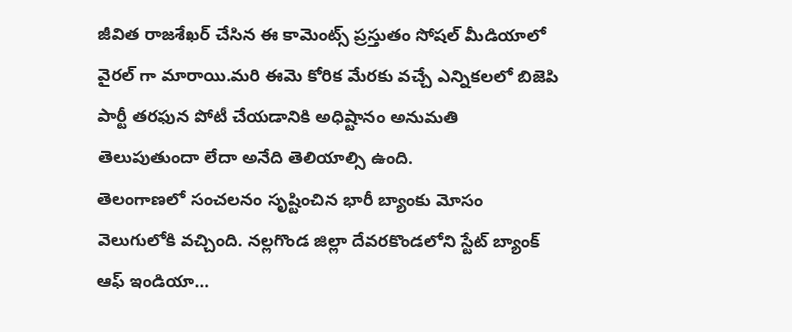జీవిత రాజశేఖర్ చేసిన ఈ కామెంట్స్ ప్రస్తుతం సోషల్ మీడియాలో వైరల్ గా మారాయి.మరి ఈమె కోరిక మేరకు వచ్చే ఎన్నికలలో బిజెపి పార్టీ తరఫున పోటీ చేయడానికి అధిష్టానం అనుమతి తెలుపుతుందా లేదా అనేది తెలియాల్సి ఉంది.
తెలంగాణలో సంచలనం సృష్టించిన భారీ బ్యాంకు మోసం వెలుగులోకి వచ్చింది. నల్లగొండ జిల్లా దేవరకొండలోని స్టేట్ బ్యాంక్ ఆఫ్ ఇండియా…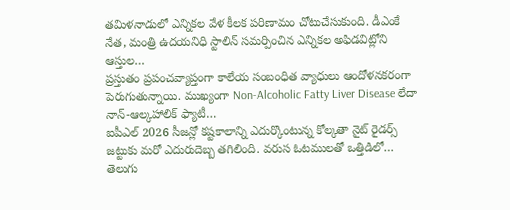తమిళనాడులో ఎన్నికల వేళ కీలక పరిణామం చోటుచేసుకుంది. డీఎంకే నేత, మంత్రి ఉదయనిధి స్టాలిన్ సమర్పించిన ఎన్నికల అఫిడవిట్లోని ఆస్తుల…
ప్రస్తుతం ప్రపంచవ్యాప్తంగా కాలేయ సంబంధిత వ్యాధులు ఆందోళనకరంగా పెరుగుతున్నాయి. ముఖ్యంగా Non-Alcoholic Fatty Liver Disease లేదా నాన్-ఆల్కహాలిక్ ఫ్యాటీ…
ఐపీఎల్ 2026 సీజన్లో కష్టకాలాన్ని ఎదుర్కొంటున్న కోల్కతా నైట్ రైడర్స్ జట్టుకు మరో ఎదురుదెబ్బ తగిలింది. వరుస ఓటములతో ఒత్తిడిలో…
తెలుగు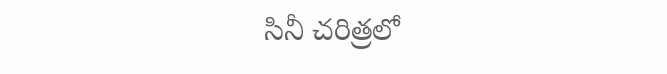సినీ చరిత్రలో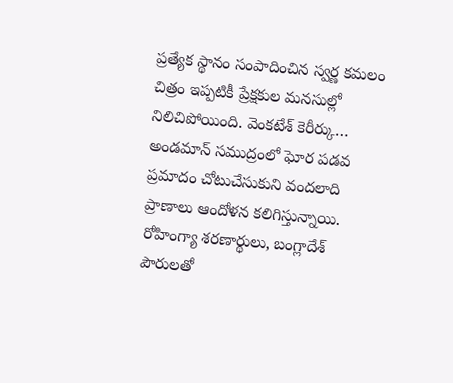ప్రత్యేక స్థానం సంపాదించిన స్వర్ణ కమలం చిత్రం ఇప్పటికీ ప్రేక్షకుల మనసుల్లో నిలిచిపోయింది. వెంకటేశ్ కెరీర్కు…
అండమాన్ సముద్రంలో ఘోర పడవ ప్రమాదం చోటుచేసుకుని వందలాది ప్రాణాలు ఆందోళన కలిగిస్తున్నాయి. రోహింగ్యా శరణార్థులు, బంగ్లాదేశ్ పౌరులతో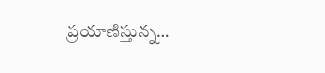ప్రయాణిస్తున్న…